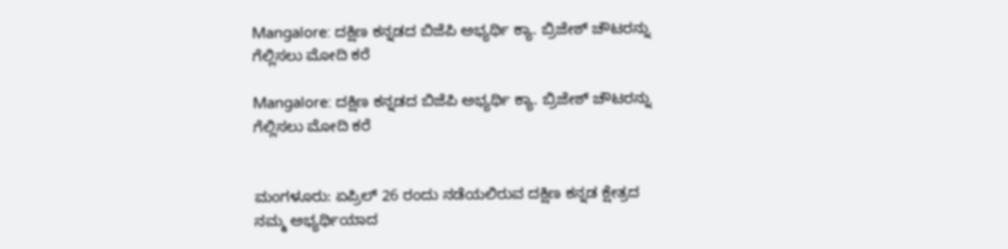Mangalore: ದಕ್ಷಿಣ ಕನ್ನಡದ ಬಿಜೆಪಿ ಅಭ್ಯರ್ಥಿ ಕ್ಯಾ. ಬ್ರಿಜೇಶ್ ಚೌಟರನ್ನು ಗೆಲ್ಲಿಸಲು ಮೋದಿ ಕರೆ

Mangalore: ದಕ್ಷಿಣ ಕನ್ನಡದ ಬಿಜೆಪಿ ಅಭ್ಯರ್ಥಿ ಕ್ಯಾ. ಬ್ರಿಜೇಶ್ ಚೌಟರನ್ನು ಗೆಲ್ಲಿಸಲು ಮೋದಿ ಕರೆ


ಮಂಗಳೂರು: ಏಪ್ರಿಲ್ 26 ರಂದು ನಡೆಯಲಿರುವ ದಕ್ಷಿಣ ಕನ್ನಡ ಕ್ಷೇತ್ರದ ನಮ್ಮ ಅಭ್ಯರ್ಥಿಯಾದ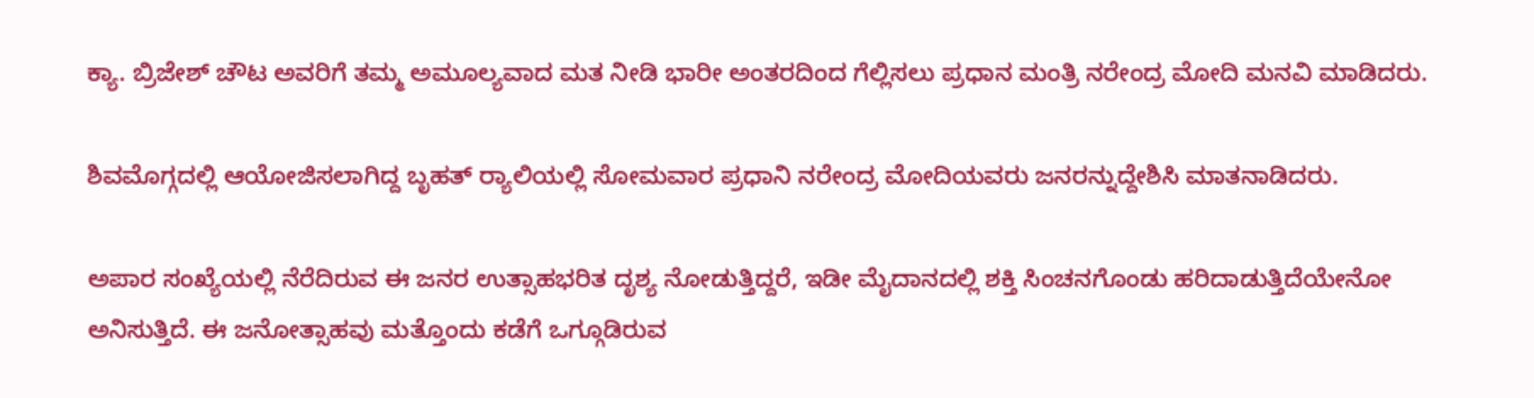ಕ್ಯಾ. ಬ್ರಿಜೇಶ್ ಚೌಟ ಅವರಿಗೆ ತಮ್ಮ ಅಮೂಲ್ಯವಾದ ಮತ ನೀಡಿ ಭಾರೀ ಅಂತರದಿಂದ ಗೆಲ್ಲಿಸಲು ಪ್ರಧಾನ ಮಂತ್ರಿ ನರೇಂದ್ರ ಮೋದಿ ಮನವಿ ಮಾಡಿದರು.

ಶಿವಮೊಗ್ಗದಲ್ಲಿ ಆಯೋಜಿಸಲಾಗಿದ್ದ ಬೃಹತ್ ರ‍್ಯಾಲಿಯಲ್ಲಿ ಸೋಮವಾರ ಪ್ರಧಾನಿ ನರೇಂದ್ರ ಮೋದಿಯವರು ಜನರನ್ನುದ್ದೇಶಿಸಿ ಮಾತನಾಡಿದರು.

ಅಪಾರ ಸಂಖ್ಯೆಯಲ್ಲಿ ನೆರೆದಿರುವ ಈ ಜನರ ಉತ್ಸಾಹಭರಿತ ದೃಶ್ಯ ನೋಡುತ್ತಿದ್ದರೆ, ಇಡೀ ಮೈದಾನದಲ್ಲಿ ಶಕ್ತಿ ಸಿಂಚನಗೊಂಡು ಹರಿದಾಡುತ್ತಿದೆಯೇನೋ ಅನಿಸುತ್ತಿದೆ. ಈ ಜನೋತ್ಸಾಹವು ಮತ್ತೊಂದು ಕಡೆಗೆ ಒಗ್ಗೂಡಿರುವ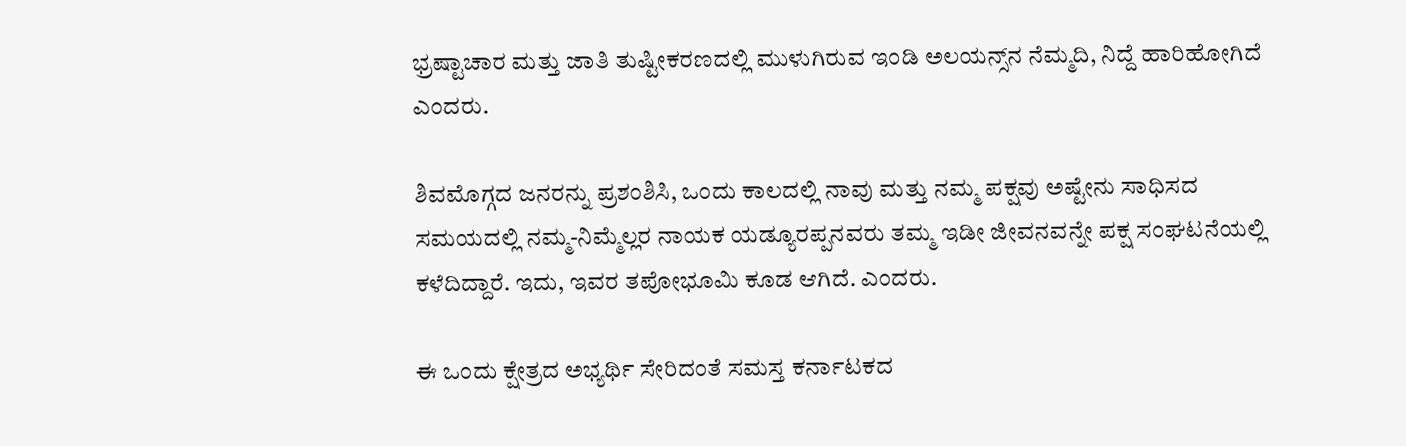ಭ್ರಷ್ಟಾಚಾರ ಮತ್ತು ಜಾತಿ ತುಷ್ಟೀಕರಣದಲ್ಲಿ ಮುಳುಗಿರುವ ಇಂಡಿ ಅಲಯನ್ಸ್‌ನ ನೆಮ್ಮದಿ, ನಿದ್ದೆ ಹಾರಿಹೋಗಿದೆ ಎಂದರು.

ಶಿವಮೊಗ್ಗದ ಜನರನ್ನು ಪ್ರಶಂಶಿಸಿ, ಒಂದು ಕಾಲದಲ್ಲಿ ನಾವು ಮತ್ತು ನಮ್ಮ ಪಕ್ಷವು ಅಷ್ಟೇನು ಸಾಧಿಸದ ಸಮಯದಲ್ಲಿ ನಮ್ಮ-ನಿಮ್ಮೆಲ್ಲರ ನಾಯಕ ಯಡ್ಯೂರಪ್ಪನವರು ತಮ್ಮ ಇಡೀ ಜೀವನವನ್ನೇ ಪಕ್ಷ ಸಂಘಟನೆಯಲ್ಲಿ ಕಳೆದಿದ್ದಾರೆ. ಇದು, ಇವರ ತಪೋಭೂಮಿ ಕೂಡ ಆಗಿದೆ. ಎಂದರು.

ಈ ಒಂದು ಕ್ಷೇತ್ರದ ಅಭ್ಯರ್ಥಿ ಸೇರಿದಂತೆ ಸಮಸ್ತ ಕರ್ನಾಟಕದ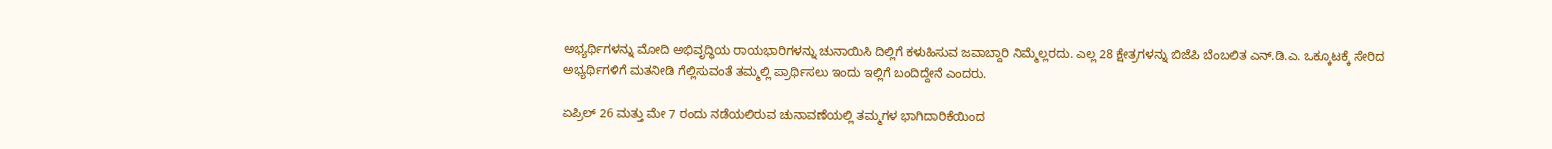ಅಭ್ಯರ್ಥಿಗಳನ್ನು ಮೋದಿ ಅಭಿವೃದ್ಧಿಯ ರಾಯಭಾರಿಗಳನ್ನು ಚುನಾಯಿಸಿ ದಿಲ್ಲಿಗೆ ಕಳುಹಿಸುವ ಜವಾಬ್ದಾರಿ ನಿಮ್ಮೆಲ್ಲರದು. ಎಲ್ಲ 28 ಕ್ಷೇತ್ರಗಳನ್ನು ಬಿಜೆಪಿ ಬೆಂಬಲಿತ ಎನ್.ಡಿ.ಎ. ಒಕ್ಕೂಟಕ್ಕೆ ಸೇರಿದ ಅಭ್ಯರ್ಥಿಗಳಿಗೆ ಮತನೀಡಿ ಗೆಲ್ಲಿಸುವಂತೆ ತಮ್ಮಲ್ಲಿ ಪ್ರಾರ್ಥಿಸಲು ಇಂದು ಇಲ್ಲಿಗೆ ಬಂದಿದ್ದೇನೆ ಎಂದರು.

ಏಪ್ರಿಲ್ 26 ಮತ್ತು ಮೇ 7 ರಂದು ನಡೆಯಲಿರುವ ಚುನಾವಣೆಯಲ್ಲಿ ತಮ್ಮಗಳ ಭಾಗಿದಾರಿಕೆಯಿಂದ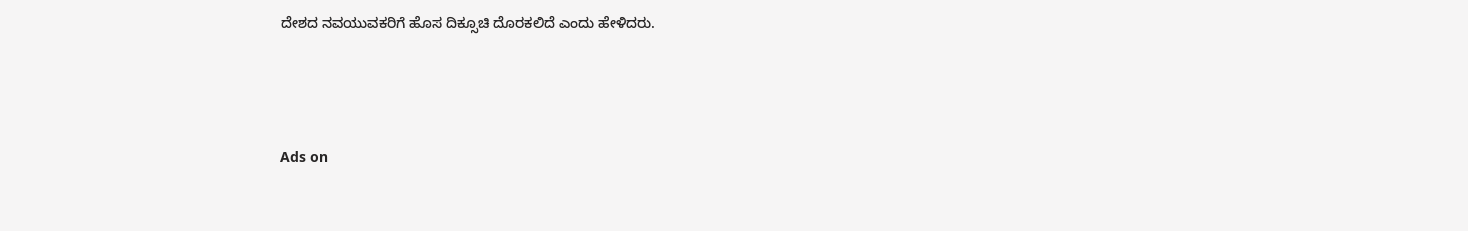ದೇಶದ ನವಯುವಕರಿಗೆ ಹೊಸ ದಿಕ್ಸೂಚಿ ದೊರಕಲಿದೆ ಎಂದು ಹೇಳಿದರು.



Ads on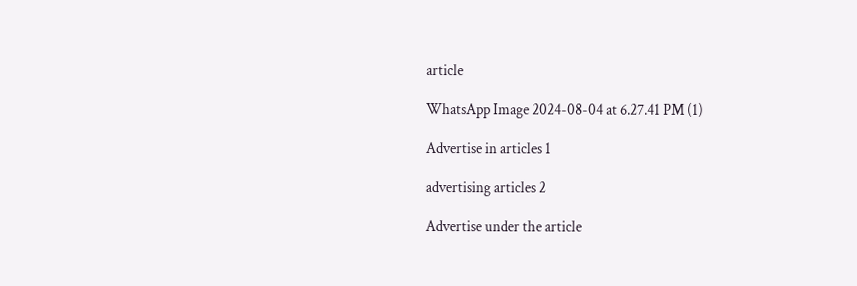article

WhatsApp Image 2024-08-04 at 6.27.41 PM (1)

Advertise in articles 1

advertising articles 2

Advertise under the article